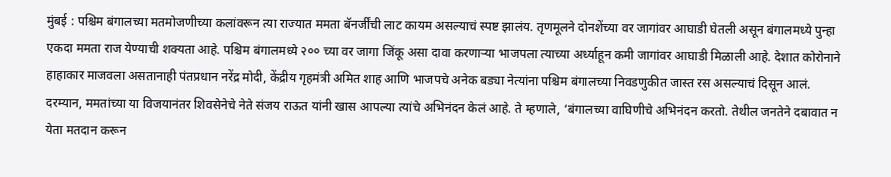मुंबई : पश्चिम बंगालच्या मतमोजणीच्या कलांवरून त्या राज्यात ममता बॅनर्जींची लाट कायम असल्याचं स्पष्ट झालंय. तृणमूलने दोनशेंच्या वर जागांवर आघाडी घेतली असून बंगालमध्ये पुन्हा एकदा ममता राज येण्याची शक्यता आहे. पश्चिम बंगालमध्ये २०० च्या वर जागा जिंकू असा दावा करणाऱ्या भाजपला त्याच्या अर्ध्याहून कमी जागांवर आघाडी मिळाली आहे. देशात कोरोनाने हाहाकार माजवला असतानाही पंतप्रधान नरेंद्र मोदी, केंद्रीय गृहमंत्री अमित शाह आणि भाजपचे अनेक बड्या नेत्यांना पश्चिम बंगालच्या निवडणुकीत जास्त रस असल्याचं दिसून आलं.
दरम्यान, ममतांच्या या विजयानंतर शिवसेनेचे नेते संजय राऊत यांनी खास आपल्या त्यांचे अभिनंदन केलं आहे. ते म्हणाले, ‘बंगालच्या वाघिणीचे अभिनंदन करतो. तेथील जनतेने दबावात न येता मतदान करून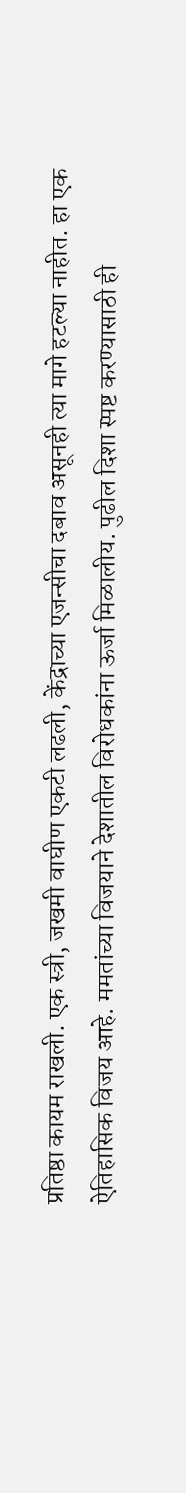प्रतिष्ठा कायम राखली. एक स्त्री, जखमी वाघीण एकटी लढली, केंद्राच्या एजन्सीचा दबाव असूनही त्या मागे हटल्या नाहीत. हा एक ऐतिहासिक विजय आहे. ममतांच्या विजयाने देशातील विरोधकांना ऊर्जा मिळालीय. पुढील दिशा स्पष्ट करण्यासाठी ही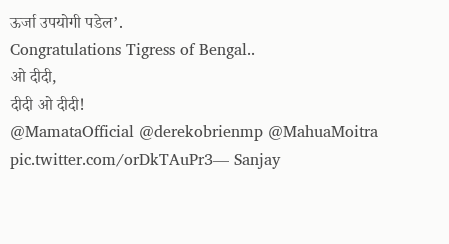ऊर्जा उपयोगी पडेल’.
Congratulations Tigress of Bengal..
ओ दीदी,
दीदी ओ दीदी!
@MamataOfficial @derekobrienmp @MahuaMoitra pic.twitter.com/orDkTAuPr3— Sanjay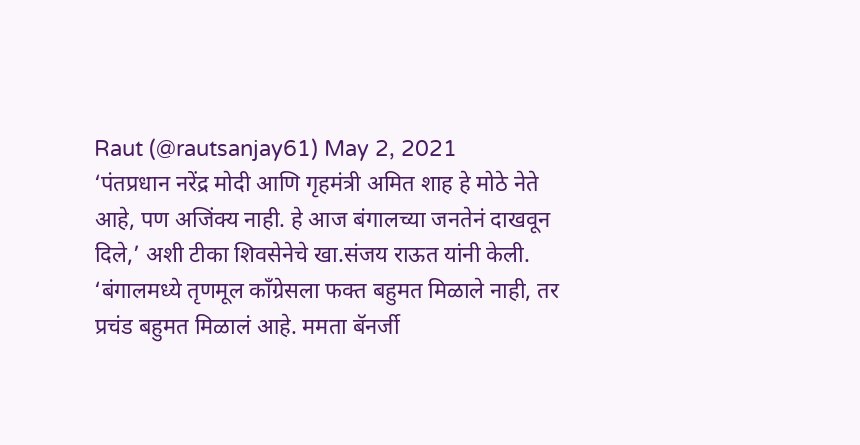Raut (@rautsanjay61) May 2, 2021
‘पंतप्रधान नरेंद्र मोदी आणि गृहमंत्री अमित शाह हे मोठे नेते आहे, पण अजिंक्य नाही. हे आज बंगालच्या जनतेनं दाखवून दिले,’ अशी टीका शिवसेनेचे खा.संजय राऊत यांनी केली. ‘बंगालमध्ये तृणमूल काँग्रेसला फक्त बहुमत मिळाले नाही, तर प्रचंड बहुमत मिळालं आहे. ममता बॅनर्जी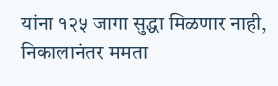यांना १२५ जागा सुद्धा मिळणार नाही, निकालानंतर ममता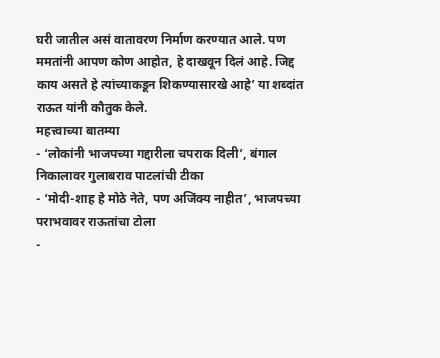घरी जातील असं वातावरण निर्माण करण्यात आले. पण ममतांनी आपण कोण आहोत, हे दाखवून दिलं आहे. जिद्द काय असते हे त्यांच्याकडून शिकण्यासारखे आहे’ या शब्दांत राऊत यांनी कौतुक केले.
महत्त्वाच्या बातम्या
- ‘लोकांनी भाजपच्या गद्दारीला चपराक दिली’, बंगाल निकालावर गुलाबराव पाटलांची टीका
- ‘मोदी-शाह हे मोठे नेते, पण अजिंक्य नाहीत’, भाजपच्या पराभवावर राऊतांचा टोला
-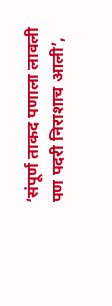‘संपूर्ण ताकद पणाला लावली पण पदरी निराशाच आली’,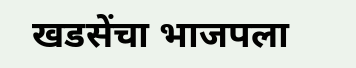खडसेंचा भाजपला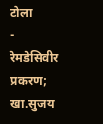टोला
- रेमडेसिवीर प्रकरण; खा.सुजय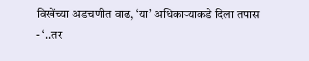विखेंच्या अडचणीत वाढ, ‘या’ अधिकाऱ्याकडे दिला तपास
- ‘..तर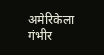अमेरिकेला गंभीर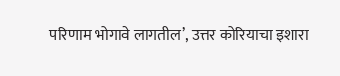परिणाम भोगावे लागतील’, उत्तर कोरियाचा इशारा